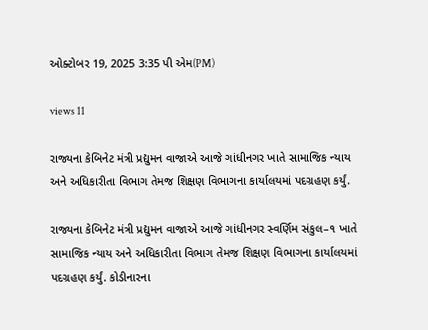ઓક્ટોબર 19, 2025 3:35 પી એમ(PM)

views 11

રાજ્યના કેબિનેટ મંત્રી પ્રદ્યુમન વાજાએ આજે ગાંધીનગર ખાતે સામાજિક ન્યાય અને અધિકારીતા વિભાગ તેમજ શિક્ષણ વિભાગના કાર્યાલયમાં પદગ્રહણ કર્યું.

રાજ્યના કેબિનેટ મંત્રી પ્રદ્યુમન વાજાએ આજે ગાંધીનગર સ્વર્ણિમ સંકુલ–૧ ખાતે સામાજિક ન્યાય અને અધિકારીતા વિભાગ તેમજ શિક્ષણ વિભાગના કાર્યાલયમાં પદગ્રહણ કર્યું. કોડીનારના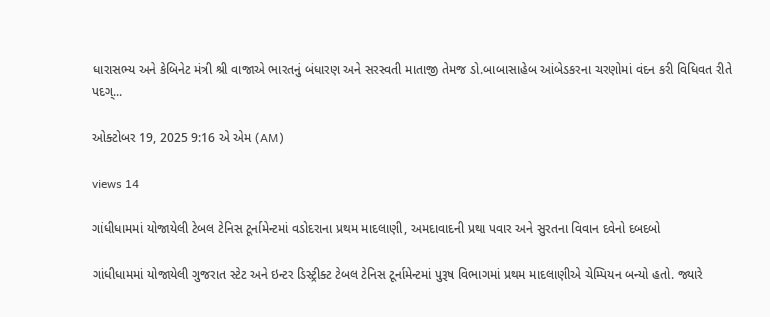ધારાસભ્ય અને કેબિનેટ મંત્રી શ્રી વાજાએ ભારતનું બંધારણ અને સરસ્વતી માતાજી તેમજ ડો.બાબાસાહેબ આંબેડકરના ચરણોમાં વંદન કરી વિધિવત રીતે પદગ્...

ઓક્ટોબર 19, 2025 9:16 એ એમ (AM)

views 14

ગાંધીધામમાં યોજાયેલી ટેબલ ટેનિસ ટૂર્નામેન્ટમાં વડોદરાના પ્રથમ માદલાણી, અમદાવાદની પ્રથા પવાર અને સુરતના વિવાન દવેનો દબદબો

ગાંધીધામમાં યોજાયેલી ગુજરાત સ્ટેટ અને ઇન્ટર ડિસ્ટ્રીક્ટ ટેબલ ટેનિસ ટૂર્નામેન્ટમાં પુરૂષ વિભાગમાં પ્રથમ માદલાણીએ ચેમ્પિયન બન્યો હતો. જ્યારે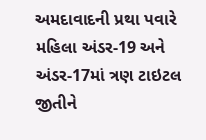અમદાવાદની પ્રથા પવારે મહિલા અંડર-19 અને અંડર-17માં ત્રણ ટાઇટલ જીતીને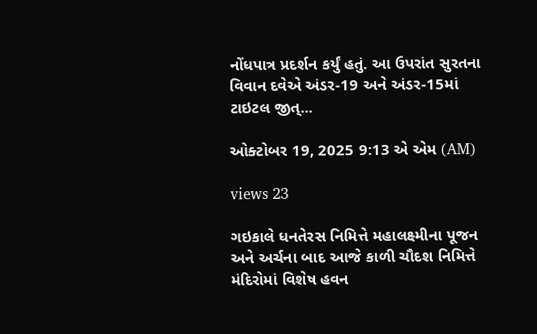નોંધપાત્ર પ્રદર્શન કર્યું હતું. આ ઉપરાંત સુરતના વિવાન દવેએ અંડર-19 અને અંડર-15માં ટાઇટલ જીત્...

ઓક્ટોબર 19, 2025 9:13 એ એમ (AM)

views 23

ગઇકાલે ધનતેરસ નિમિત્તે મહાલક્ષ્મીના પૂજન અને અર્ચના બાદ આજે કાળી ચૌદશ નિમિત્તે મંદિરોમાં વિશેષ હવન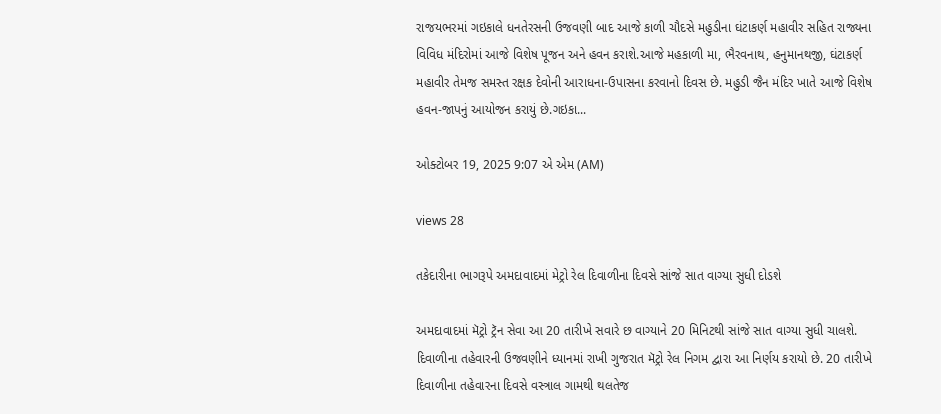રાજયભરમાં ગઇકાલે ધનતેરસની ઉજવણી બાદ આજે કાળી ચૌદસે મહુડીના ઘંટાકર્ણ મહાવીર સહિત રાજ્યના વિવિધ મંદિરોમાં આજે વિશેષ પૂજન અને હવન કરાશે.આજે મહકાળી મા, ભૈરવનાથ, હનુમાનથજી, ઘંટાકર્ણ મહાવીર તેમજ સમસ્ત રક્ષક દેવોની આરાધના-ઉપાસના કરવાનો દિવસ છે. મહુડી જૈન મંદિર ખાતે આજે વિશેષ હવન-જાપનું આયોજન કરાયું છે.ગઇકા...

ઓક્ટોબર 19, 2025 9:07 એ એમ (AM)

views 28

તકેદારીના ભાગરૂપે અમદાવાદમાં મેટ્રો રેલ દિવાળીના દિવસે સાંજે સાત વાગ્યા સુધી દોડશે

અમદાવાદમાં મૅટ્રો ટ્રૅન સેવા આ 20 તારીખે સવારે છ વાગ્યાને 20 મિનિટથી સાંજે સાત વાગ્યા સુધી ચાલશે. દિવાળીના તહેવારની ઉજવણીને ધ્યાનમાં રાખી ગુજરાત મૅટ્રો રેલ નિગમ દ્વારા આ નિર્ણય કરાયો છે. 20 તારીખે દિવાળીના તહેવારના દિવસે વસ્ત્રાલ ગામથી થલતેજ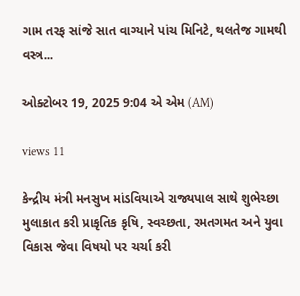ગામ તરફ સાંજે સાત વાગ્યાને પાંચ મિનિટે, થલતેજ ગામથી વસ્ત્ર...

ઓક્ટોબર 19, 2025 9:04 એ એમ (AM)

views 11

કેન્દ્રીય મંત્રી મનસુખ માંડવિયાએ રાજ્યપાલ સાથે શુભેચ્છા મુલાકાત કરી પ્રાકૃતિક કૃષિ, સ્વચ્છતા, રમતગમત અને યુવા વિકાસ જેવા વિષયો પર ચર્ચા કરી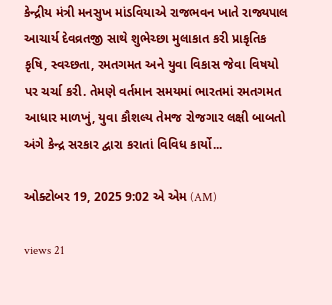કેન્દ્રીય મંત્રી મનસુખ માંડવિયાએ રાજભવન ખાતે રાજ્યપાલ આચાર્ય દેવવ્રતજી સાથે શુભેચ્છા મુલાકાત કરી પ્રાકૃતિક કૃષિ, સ્વચ્છતા, રમતગમત અને યુવા વિકાસ જેવા વિષયો પર ચર્ચા કરી. તેમણે વર્તમાન સમયમાં ભારતમાં રમતગમત આધાર માળખું, યુવા કૌશલ્ય તેમજ રોજગાર લક્ષી બાબતો અંગે કેન્દ્ર સરકાર દ્વારા કરાતાં વિવિધ કાર્યો...

ઓક્ટોબર 19, 2025 9:02 એ એમ (AM)

views 21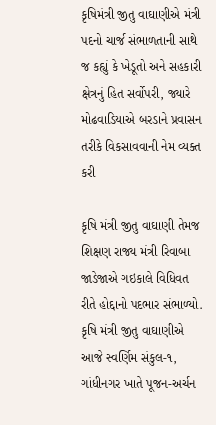કૃષિમંત્રી જીતુ વાઘાણીએ મંત્રી પદનો ચાર્જ સંભાળતાની સાથે જ કહ્યું કે ખેડૂતો અને સહકારી ક્ષેત્રનું હિત સર્વોપરી, જ્યારે મોઢવાડિયાએ બરડાને પ્રવાસન તરીકે વિકસાવવાની નેમ વ્યક્ત કરી

કૃષિ મંત્રી જીતુ વાઘાણી તેમજ શિક્ષણ રાજ્ય મંત્રી રિવાબા જાડેજાએ ગઇકાલે વિધિવત રીતે હોદ્દાનો પદભાર સંભાળ્યો. કૃષિ મંત્રી જીતુ વાઘાણીએ આજે સ્વર્ણિમ સંકુલ-૧, ગાંધીનગર ખાતે પૂજન-અર્ચન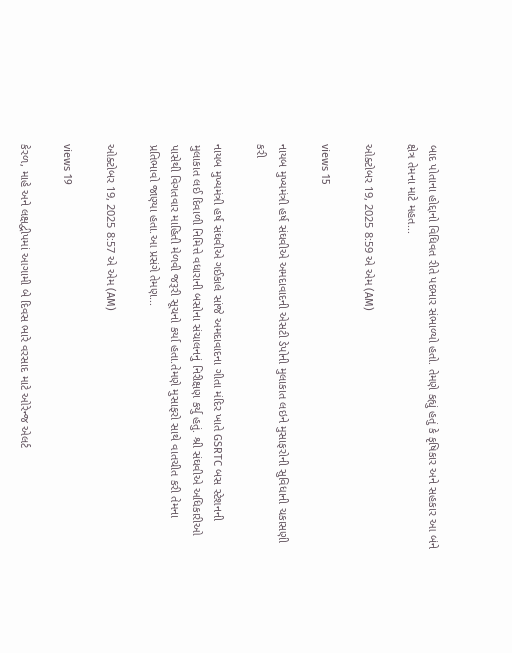બાદ પોતાના હોદ્દાનો વિધિવત રીતે પદભાર સંભાળ્યો હતો. તેમણે કહ્યું હતું કે કૃષિકાર અને સહકાર આ બંને ક્ષેત્ર તેમના માટે મહત...

ઓક્ટોબર 19, 2025 8:59 એ એમ (AM)

views 15

નાયબ મુખ્યમંત્રી હર્ષ સંઘવીએ અમદાવાદની એસટી ડેપોની મુલાકાત લઇને મુસાફરોની સુવિધાની ચકાસણી કરી

નાયબ મુખ્યમંત્રી હર્ષ સંઘવીએ ગઈકાલે સાંજે અમદાવાદના ગીતા મંદિર ખાતે GSRTC બસ સ્ટેશનની મુલાકાત લઈ દિવાળી નિમિત્તે વધારાની બસોના સંચાલનનું નિરીક્ષણ કર્યુ હતું. શ્રી સંઘવીએ અધિકારીઓ પાસેથી વિગતવાર માહિતી મેળવી જરૂરી સૂચનો કર્યા હતા.તેમણે મુસાફરો સાથે વાતચીત કરી તેમના પ્રતિભાવો જાણ્યા હતા.આ પ્રસંગે તેમણ...

ઓક્ટોબર 19, 2025 8:57 એ એમ (AM)

views 19

કેરળ, માહે અને લક્ષદ્વીપમાં આગામી બે દિવસ ભારે વરસાદ માટે ઓરેન્જ એલર્ટ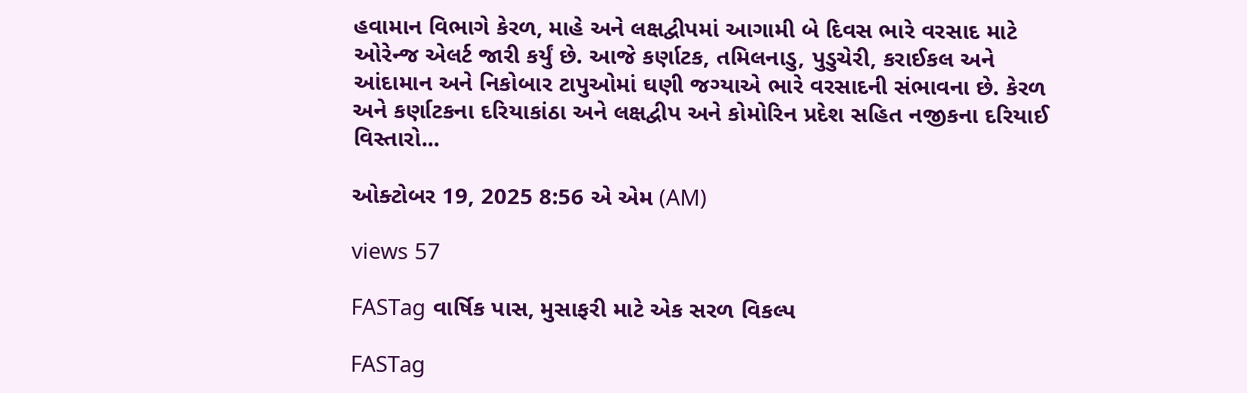હવામાન વિભાગે કેરળ, માહે અને લક્ષદ્વીપમાં આગામી બે દિવસ ભારે વરસાદ માટે ઓરેન્જ એલર્ટ જારી કર્યું છે. આજે કર્ણાટક, તમિલનાડુ, પુડુચેરી, કરાઈકલ અને આંદામાન અને નિકોબાર ટાપુઓમાં ઘણી જગ્યાએ ભારે વરસાદની સંભાવના છે. કેરળ અને કર્ણાટકના દરિયાકાંઠા અને લક્ષદ્વીપ અને કોમોરિન પ્રદેશ સહિત નજીકના દરિયાઈ વિસ્તારો...

ઓક્ટોબર 19, 2025 8:56 એ એમ (AM)

views 57

FASTag વાર્ષિક પાસ, મુસાફરી માટે એક સરળ વિકલ્પ

FASTag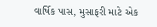વાર્ષિક પાસ, મુસાફરી માટે એક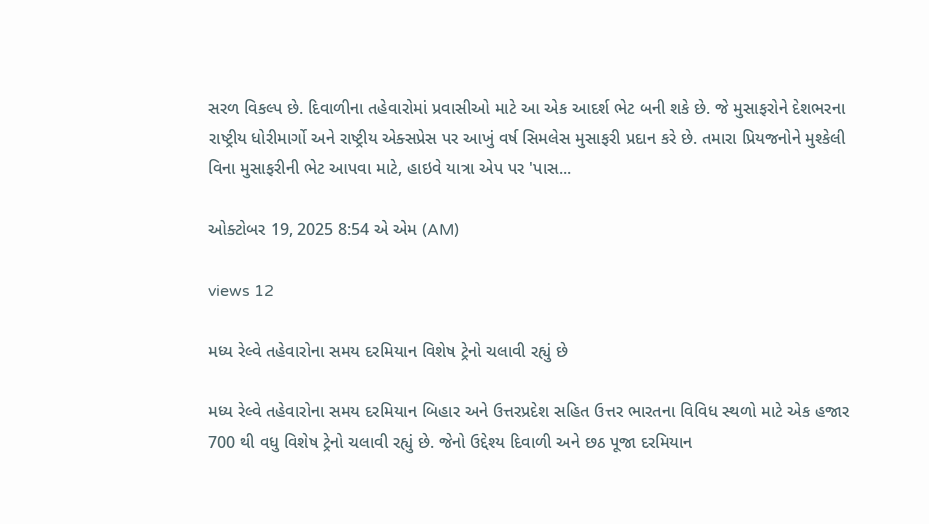સરળ વિકલ્પ છે. દિવાળીના તહેવારોમાં પ્રવાસીઓ માટે આ એક આદર્શ ભેટ બની શકે છે. જે મુસાફરોને દેશભરના રાષ્ટ્રીય ધોરીમાર્ગો અને રાષ્ટ્રીય એક્સપ્રેસ પર આખું વર્ષ સિમલેસ મુસાફરી પ્રદાન કરે છે. તમારા પ્રિયજનોને મુશ્કેલી વિના મુસાફરીની ભેટ આપવા માટે, હાઇવે યાત્રા એપ પર 'પાસ...

ઓક્ટોબર 19, 2025 8:54 એ એમ (AM)

views 12

મધ્ય રેલ્વે તહેવારોના સમય દરમિયાન વિશેષ ટ્રેનો ચલાવી રહ્યું છે

મધ્ય રેલ્વે તહેવારોના સમય દરમિયાન બિહાર અને ઉત્તરપ્રદેશ સહિત ઉત્તર ભારતના વિવિધ સ્થળો માટે એક હજાર 700 થી વધુ વિશેષ ટ્રેનો ચલાવી રહ્યું છે. જેનો ઉદ્દેશ્ય દિવાળી અને છઠ પૂજા દરમિયાન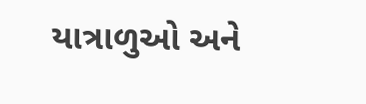યાત્રાળુઓ અને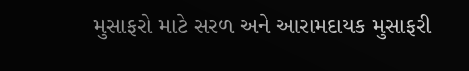મુસાફરો માટે સરળ અને આરામદાયક મુસાફરી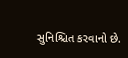સુનિશ્ચિત કરવાનો છે.